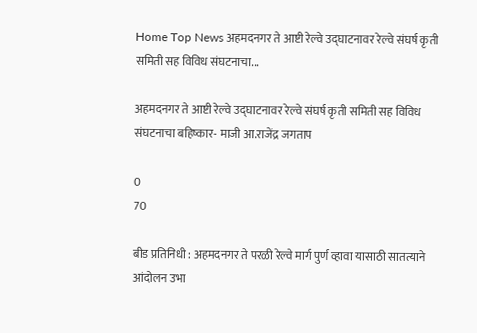Home Top News अहमदनगर ते आष्टी रेल्वे उद्घाटनावर रेल्वे संघर्ष कृती समिती सह विविध संघटनाचा...

अहमदनगर ते आष्टी रेल्वे उद्घाटनावर रेल्वे संघर्ष कृती समिती सह विविध संघटनाचा बहिष्कार- माजी आ.राजेंद्र जगताप

0
70

बीड प्रतिनिधी : अहमदनगर ते परळी रेल्वे मार्ग पुर्ण व्हावा यासाठी सातत्याने आंदोलन उभा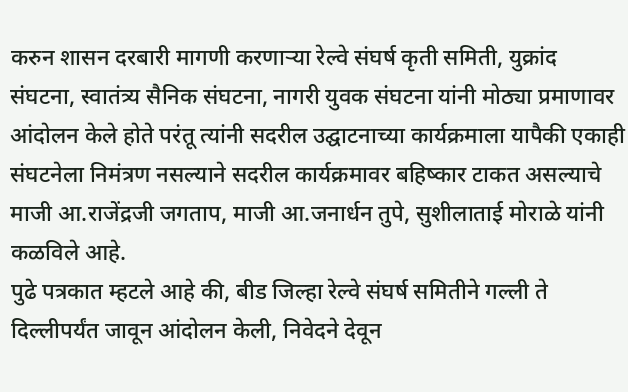करुन शासन दरबारी मागणी करणार्‍या रेल्वे संघर्ष कृती समिती, युक्रांद संघटना, स्वातंत्र्य सैनिक संघटना, नागरी युवक संघटना यांनी मोठ्या प्रमाणावर आंदोलन केले होते परंतू त्यांनी सदरील उद्घाटनाच्या कार्यक्रमाला यापैकी एकाही संघटनेला निमंत्रण नसल्याने सदरील कार्यक्रमावर बहिष्कार टाकत असल्याचे माजी आ.राजेंद्रजी जगताप, माजी आ.जनार्धन तुपे, सुशीलाताई मोराळे यांनी कळविले आहे.
पुढे पत्रकात म्हटले आहे की, बीड जिल्हा रेल्वे संघर्ष समितीने गल्ली ते दिल्लीपर्यंत जावून आंदोलन केली, निवेदने देवून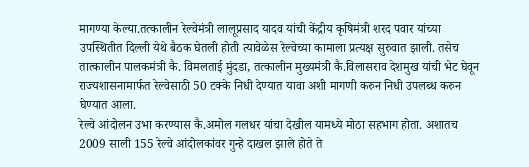मागण्या केल्या.तत्कालीन रेल्वेमंत्री लालूप्रसाद यादव यांची केंद्रीय कृषिमंत्री शरद पवार यांच्या उपस्थितीत दिल्ली येथे बैठक घेतली होती त्यावेळेस रेल्वेच्या कामाला प्रत्यक्ष सुरुवात झाली. तसेच तात्कालीन पालकमंत्री कै. विमलताई मुंदडा, तत्कालीन मुख्यमंत्री कै.विलासराव देशमुख यांची भेट घेवून राज्यशासनामार्फत रेल्वेसाठी 50 टक्के निधी देण्यात यावा अशी मागणी करुन निधी उपलब्ध करुन घेण्यात आला.
रेल्वे आंदोलन उभा करण्यास कै.अमोल गलधर यांचा देखील यामध्ये मोठा सहभाग होता. अशातच 2009 साली 155 रेल्वे आंदोलकांवर गुन्हे दाखल झाले होते ते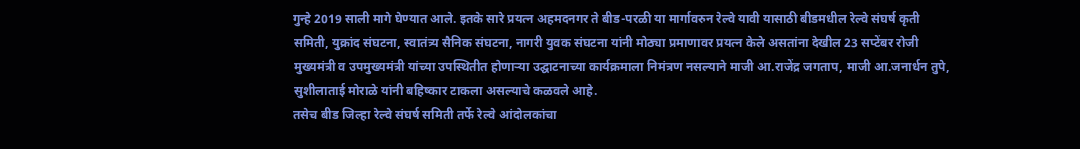गुन्हे 2019 साली मागे घेण्यात आले. इतके सारे प्रयत्न अहमदनगर ते बीड-परळी या मार्गावरुन रेल्वे यावी यासाठी बीडमधील रेल्वे संघर्ष कृती समिती, युक्रांद संघटना, स्वातंत्र्य सैनिक संघटना, नागरी युवक संघटना यांनी मोठ्या प्रमाणावर प्रयत्न केले असतांना देखील 23 सप्टेंबर रोजी मुख्यमंत्री व उपमुख्यमंत्री यांच्या उपस्थितीत होणार्‍या उद्घाटनाच्या कार्यक्रमाला निमंत्रण नसल्याने माजी आ.राजेंद्र जगताप, माजी आ.जनार्धन तुपे, सुशीलाताई मोराळे यांनी बहिष्कार टाकला असल्याचे कळवले आहे.
तसेच बीड जिल्हा रेल्वे संघर्ष समिती तर्फे रेल्वे आंदोलकांचा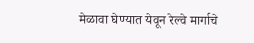मेळावा घेण्यात येवून रेल्वे मार्गाचे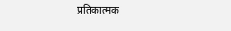प्रतिकात्मक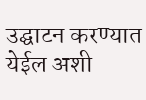उद्घाटन करण्यात येईल अशी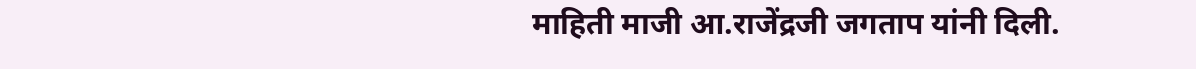माहिती माजी आ.राजेंद्रजी जगताप यांनी दिली.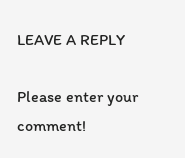LEAVE A REPLY

Please enter your comment!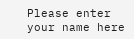Please enter your name here